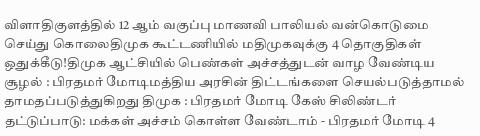விளாதிகுளத்தில் 12 ஆம் வகுப்பு மாணவி பாலியல் வன்கொடுமை செய்து கொலைதிமுக கூட்டணியில் மதிமுகவுக்கு 4 தொகுதிகள் ஒதுக்கீடு!திமுக ஆட்சியில் பெண்கள் அச்சத்துடன் வாழ வேண்டிய சூழல் : பிரதமர் மோடிமத்திய அரசின் திட்டங்களை செயல்படுத்தாமல் தாமதப்படுத்துகிறது திமுக : பிரதமர் மோடி கேஸ் சிலிண்டர் தட்டுப்பாடு: மக்கள் அச்சம் கொள்ள வேண்டாம் - பிரதமர் மோடி 4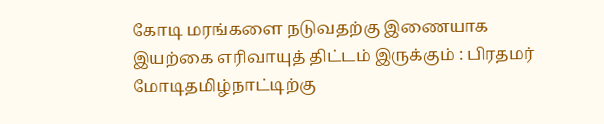கோடி மரங்களை நடுவதற்கு இணையாக இயற்கை எரிவாயுத் திட்டம் இருக்கும் : பிரதமர் மோடிதமிழ்நாட்டிற்கு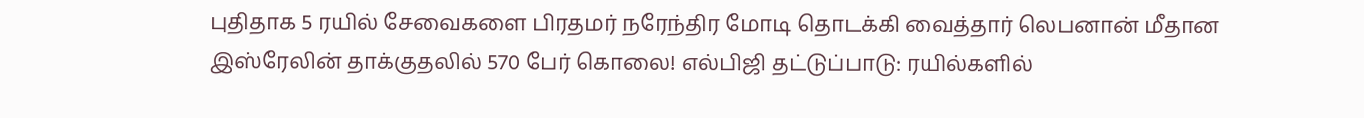புதிதாக 5 ரயில் சேவைகளை பிரதமர் நரேந்திர மோடி தொடக்கி வைத்தார் லெபனான் மீதான இஸ்ரேலின் தாக்குதலில் 570 பேர் கொலை! எல்பிஜி தட்டுப்பாடு: ரயில்களில்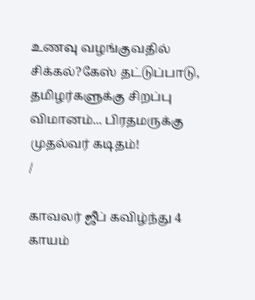உணவு வழங்குவதில் சிக்கல்?கேஸ் தட்டுப்பாடு, தமிழர்களுக்கு சிறப்பு விமானம்... பிரதமருக்கு முதல்வர் கடிதம்!
/

காவலர் ஜீப் கவிழ்ந்து 4 காயம்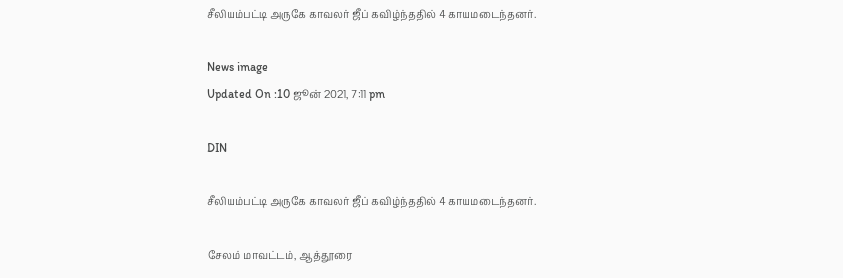சீலியம்பட்டி அருகே காவலர் ஜீப் கவிழ்ந்ததில் 4 காயமடைந்தனர்.

News image
Updated On :10 ஜூன் 2021, 7:11 pm

DIN

சீலியம்பட்டி அருகே காவலர் ஜீப் கவிழ்ந்ததில் 4 காயமடைந்தனர்.

சேலம் மாவட்டம், ஆத்தூரை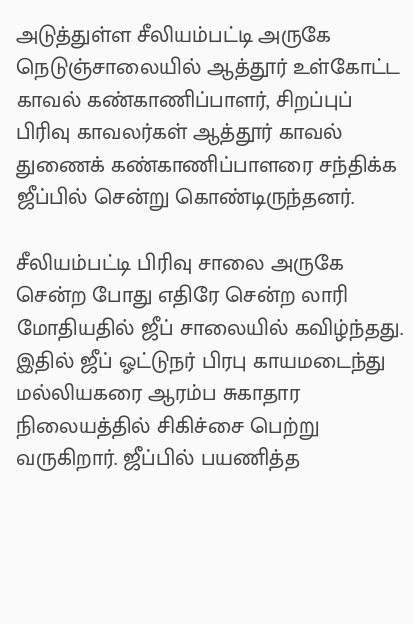அடுத்துள்ள சீலியம்பட்டி அருகே நெடுஞ்சாலையில் ஆத்தூர் உள்கோட்ட காவல் கண்காணிப்பாளர், சிறப்புப் பிரிவு காவலர்கள் ஆத்தூர் காவல் துணைக் கண்காணிப்பாளரை சந்திக்க ஜீப்பில் சென்று கொண்டிருந்தனர்.

சீலியம்பட்டி பிரிவு சாலை அருகே சென்ற போது எதிரே சென்ற லாரி மோதியதில் ஜீப் சாலையில் கவிழ்ந்தது. இதில் ஜீப் ஓட்டுநர் பிரபு காயமடைந்து மல்லியகரை ஆரம்ப சுகாதார நிலையத்தில் சிகிச்சை பெற்று வருகிறார். ஜீப்பில் பயணித்த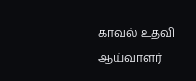காவல் உதவி ஆய்வாளர்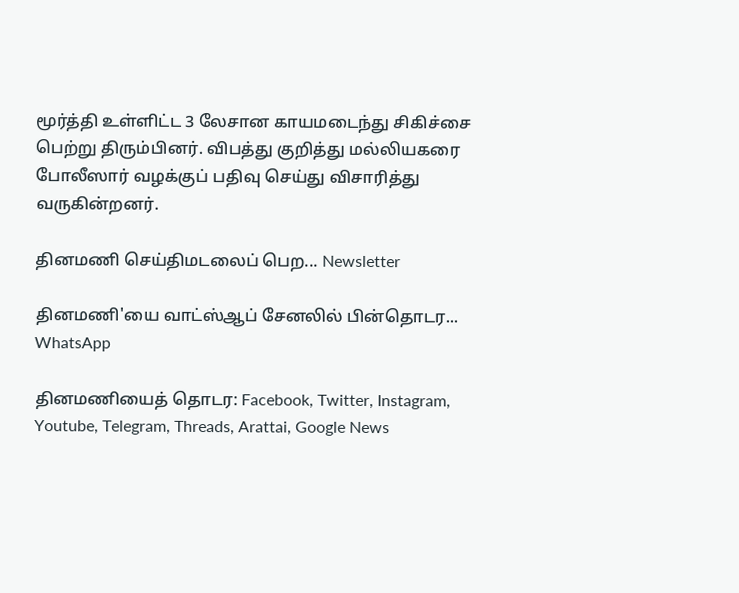மூர்த்தி உள்ளிட்ட 3 லேசான காயமடைந்து சிகிச்சை பெற்று திரும்பினர். விபத்து குறித்து மல்லியகரை போலீஸார் வழக்குப் பதிவு செய்து விசாரித்து வருகின்றனர்.

தினமணி செய்திமடலைப் பெற... Newsletter

தினமணி'யை வாட்ஸ்ஆப் சேனலில் பின்தொடர... WhatsApp

தினமணியைத் தொடர: Facebook, Twitter, Instagram, Youtube, Telegram, Threads, Arattai, Google News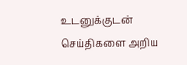உடனுக்குடன் செய்திகளை அறிய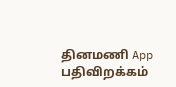தினமணி App பதிவிறக்கம்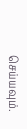செய்யவும்.